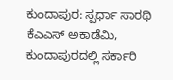ಕುಂದಾಪುರ: ಸ್ಪರ್ಧಾ ಸಾರಥಿ ಕೆಎಎಸ್ ಅಕಾಡೆಮಿ, ಕುಂದಾಪುರದಲ್ಲಿ ಸರ್ಕಾರಿ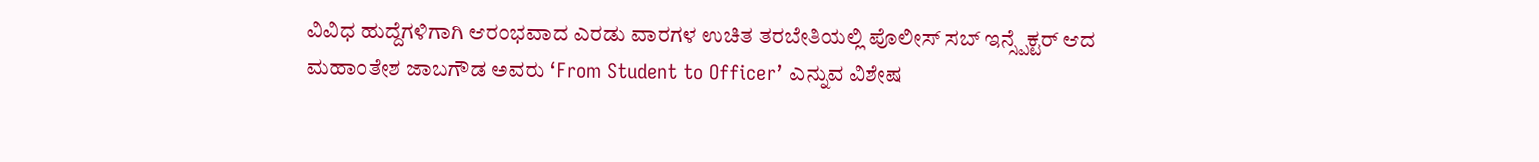ವಿವಿಧ ಹುದ್ದೆಗಳಿಗಾಗಿ ಆರಂಭವಾದ ಎರಡು ವಾರಗಳ ಉಚಿತ ತರಬೇತಿಯಲ್ಲಿ ಪೊಲೀಸ್ ಸಬ್ ಇನ್ಸ್ಪೆಕ್ಟರ್ ಆದ ಮಹಾಂತೇಶ ಜಾಬಗೌಡ ಅವರು ‘From Student to Officer’ ಎನ್ನುವ ವಿಶೇಷ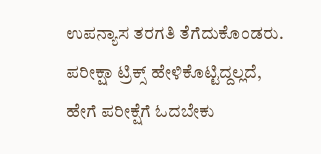ಉಪನ್ಯಾಸ ತರಗತಿ ತೆಗೆದುಕೊಂಡರು.
ಪರೀಕ್ಷಾ ಟ್ರಿಕ್ಸ್ ಹೇಳಿಕೊಟ್ಟಿದ್ದಲ್ಲದೆ, ಹೇಗೆ ಪರೀಕ್ಷೆಗೆ ಓದಬೇಕು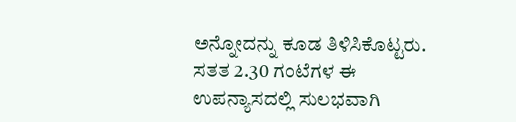ಅನ್ನೋದನ್ನು ಕೂಡ ತಿಳಿಸಿಕೊಟ್ಟರು. ಸತತ 2.30 ಗಂಟೆಗಳ ಈ ಉಪನ್ಯಾಸದಲ್ಲಿ ಸುಲಭವಾಗಿ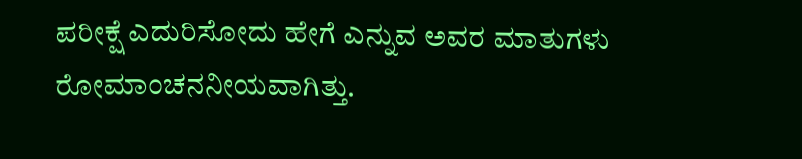ಪರೀಕ್ಷೆ ಎದುರಿಸೋದು ಹೇಗೆ ಎನ್ನುವ ಅವರ ಮಾತುಗಳು ರೋಮಾಂಚನನೀಯವಾಗಿತ್ತು.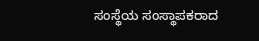ಸಂಸ್ಥೆಯ ಸಂಸ್ಥಾಪಕರಾದ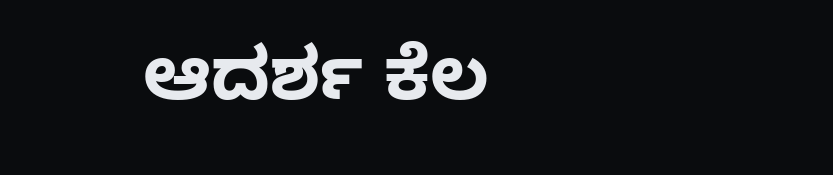ಆದರ್ಶ ಕೆಲ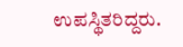ಉಪಸ್ಥಿತರಿದ್ದರು.